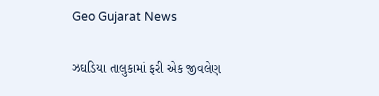Geo Gujarat News

ઝઘડિયા તાલુકામાં ફરી એક જીવલેણ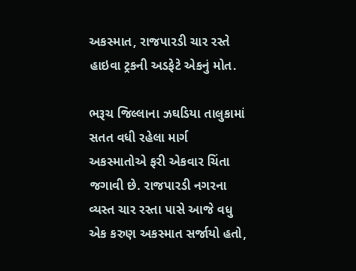અકસ્માત, રાજપારડી ચાર રસ્તે હાઇવા ટ્રકની અડફેટે એકનું મોત.

ભરૂચ જિલ્લાના ઝઘડિયા તાલુકામાં સતત વધી રહેલા માર્ગ અકસ્માતોએ ફરી એકવાર ચિંતા જગાવી છે. રાજપારડી નગરના વ્યસ્ત ચાર રસ્તા પાસે આજે વધુ એક કરુણ અકસ્માત સર્જાયો હતો,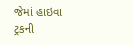જેમાં હાઇવા ટ્રકની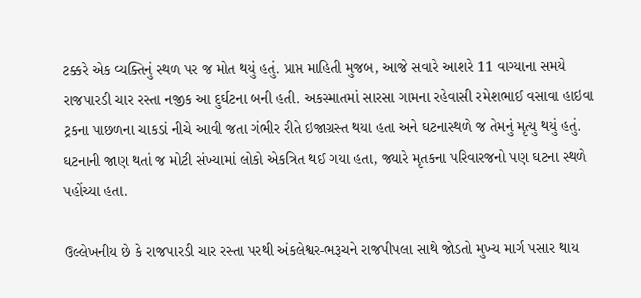ટક્કરે એક વ્યક્તિનું સ્થળ પર જ મોત થયું હતું. પ્રાપ્ત માહિતી મુજબ, આજે સવારે આશરે 11 વાગ્યાના સમયે રાજપારડી ચાર રસ્તા નજીક આ દુર્ઘટના બની હતી. અકસ્માતમાં સારસા ગામના રહેવાસી રમેશભાઈ વસાવા હાઇવા ટ્રકના પાછળના ચાકડાં નીચે આવી જતા ગંભીર રીતે ઇજાગ્રસ્ત થયા હતા અને ઘટનાસ્થળે જ તેમનું મૃત્યુ થયું હતું. ઘટનાની જાણ થતાં જ મોટી સંખ્યામાં લોકો એકત્રિત થઈ ગયા હતા, જ્યારે મૃતકના પરિવારજનો પણ ઘટના સ્થળે પહોંચ્યા હતા.

ઉલ્લેખનીય છે કે રાજપારડી ચાર રસ્તા પરથી અંકલેશ્વર-ભરૂચને રાજપીપલા સાથે જોડતો મુખ્ય માર્ગ પસાર થાય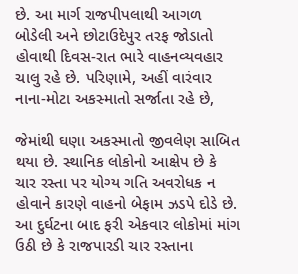છે. આ માર્ગ રાજપીપલાથી આગળ બોડેલી અને છોટાઉદેપુર તરફ જોડાતો હોવાથી દિવસ-રાત ભારે વાહનવ્યવહાર ચાલુ રહે છે. પરિણામે, અહીં વારંવાર નાના-મોટા અકસ્માતો સર્જાતા રહે છે,

જેમાંથી ઘણા અકસ્માતો જીવલેણ સાબિત થયા છે. સ્થાનિક લોકોનો આક્ષેપ છે કે ચાર રસ્તા પર યોગ્ય ગતિ અવરોધક ન હોવાને કારણે વાહનો બેફામ ઝડપે દોડે છે. આ દુર્ઘટના બાદ ફરી એકવાર લોકોમાં માંગ ઉઠી છે કે રાજપારડી ચાર રસ્તાના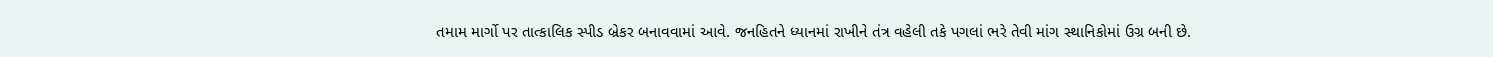તમામ માર્ગો પર તાત્કાલિક સ્પીડ બ્રેકર બનાવવામાં આવે. જનહિતને ધ્યાનમાં રાખીને તંત્ર વહેલી તકે પગલાં ભરે તેવી માંગ સ્થાનિકોમાં ઉગ્ર બની છે.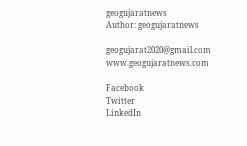geogujaratnews
Author: geogujaratnews

geogujarat2020@gmail.com www.geogujaratnews.com

Facebook
Twitter
LinkedIn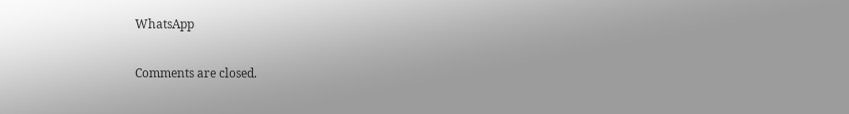WhatsApp

Comments are closed.